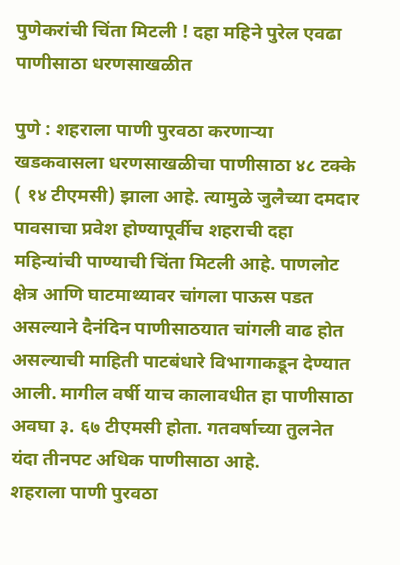पुणेकरांची चिंता मिटली ! दहा महिने पुरेल एवढा पाणीसाठा धरणसाखळीत

पुणे : शहराला पाणी पुरवठा करणाऱ्या खडकवासला धरणसाखळीचा पाणीसाठा ४८ टक्के ( १४ टीएमसी) झाला आहे. त्यामुळे जुलैच्या दमदार पावसाचा प्रवेश होण्यापूर्वीच शहराची दहा महिन्यांची पाण्याची चिंता मिटली आहे. पाणलोट क्षेत्र आणि घाटमाथ्यावर चांगला पाऊस पडत असल्याने दैनंदिन पाणीसाठयात चांगली वाढ होत असल्याची माहिती पाटबंधारे विभागाकडून देण्यात आली. मागील वर्षी याच कालावधीत हा पाणीसाठा अवघा ३. ६७ टीएमसी होता. गतवर्षाच्या तुलनेत यंदा तीनपट अधिक पाणीसाठा आहे.
शहराला पाणी पुरवठा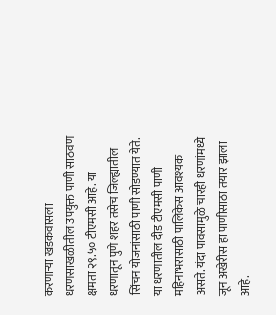करणाऱ्या खडकवासला धरणसाखळीतील उपयुक्त पाणी साठवण क्षमता २९.५० टीएमसी आहे. या धरणातून पुणे शहर तसेच जिल्ह्यातील सिंचन योजनांसाठी पाणी सोडण्यात येते. या धरणातील दीड टीएमसी पाणी महिनाभरासाठी पालिकेस आवश्यक असते. यंदा पावसामुळे चारही धरणांमध्ये जून अखेरीस हा पाणीसाठा तयार झाला आहे.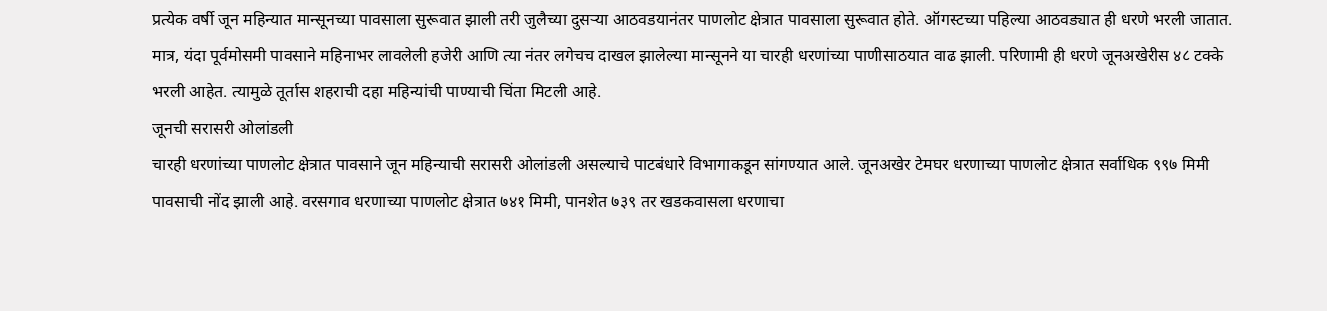प्रत्येक वर्षी जून महिन्यात मान्सूनच्या पावसाला सुरूवात झाली तरी जुलैच्या दुसऱ्या आठवडयानंतर पाणलोट क्षेत्रात पावसाला सुरूवात होते. ऑगस्टच्या पहिल्या आठवड्यात ही धरणे भरली जातात. मात्र, यंदा पूर्वमोसमी पावसाने महिनाभर लावलेली हजेरी आणि त्या नंतर लगेचच दाखल झालेल्या मान्सूनने या चारही धरणांच्या पाणीसाठयात वाढ झाली. परिणामी ही धरणे जूनअखेरीस ४८ टक्के भरली आहेत. त्यामुळे तूर्तास शहराची दहा महिन्यांची पाण्याची चिंता मिटली आहे.
जूनची सरासरी ओलांडली
चारही धरणांच्या पाणलोट क्षेत्रात पावसाने जून महिन्याची सरासरी ओलांडली असल्याचे पाटबंधारे विभागाकडून सांगण्यात आले. जूनअखेर टेमघर धरणाच्या पाणलोट क्षेत्रात सर्वाधिक ९९७ मिमी पावसाची नोंद झाली आहे. वरसगाव धरणाच्या पाणलोट क्षेत्रात ७४१ मिमी, पानशेत ७३९ तर खडकवासला धरणाचा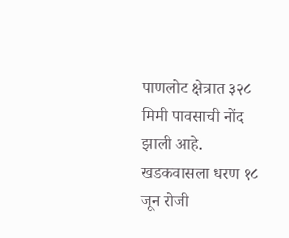पाणलोट क्षेत्रात ३२८ मिमी पावसाची नोंद झाली आहे. खडकवासला धरण १८ जून रोजी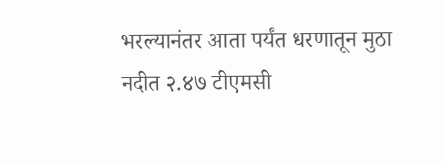भरल्यानंतर आता पर्यंत धरणातून मुठा नदीत २.४७ टीएमसी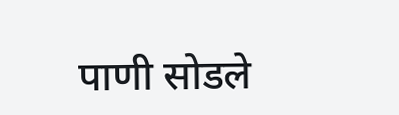पाणी सोडले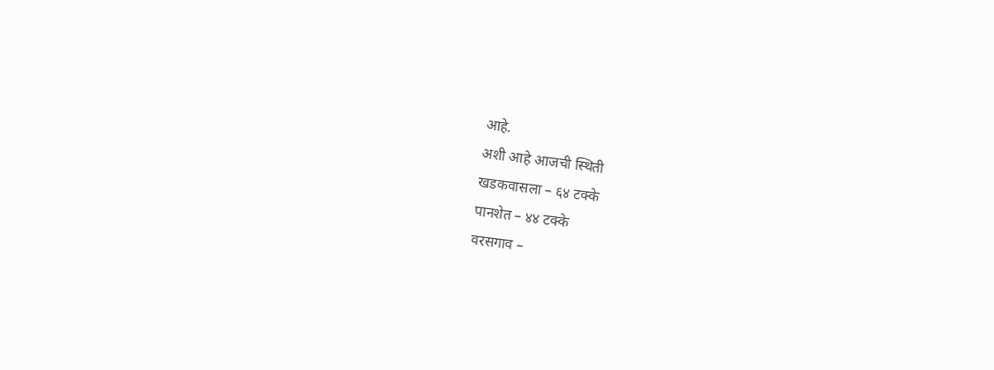आहे.
अशी आहे आजची स्थिती
खडकवासला – ६४ टक्के
पानशेत – ४४ टक्के
वरसगाव –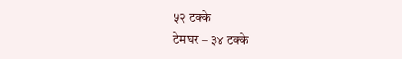५२ टक्के
टेमघर – ३४ टक्के